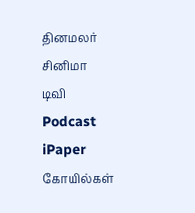தினமலர்
சினிமா
டிவி
Podcast
iPaper
கோயில்கள்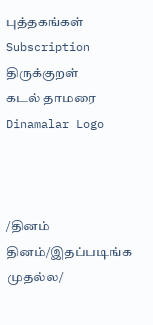புத்தகங்கள்
Subscription
திருக்குறள்
கடல் தாமரை
Dinamalar Logo



/தினம் தினம்/இதப்படிங்க முதல்ல/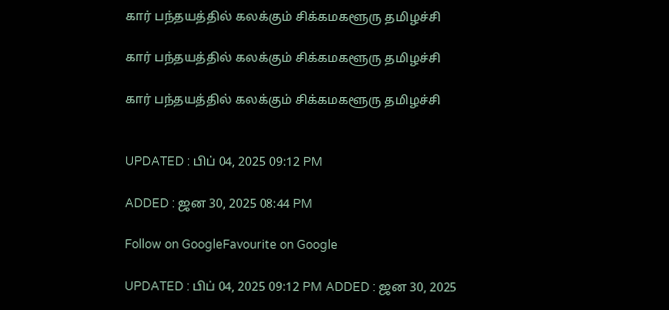கார் பந்தயத்தில் கலக்கும் சிக்கமகளூரு தமிழச்சி

கார் பந்தயத்தில் கலக்கும் சிக்கமகளூரு தமிழச்சி

கார் பந்தயத்தில் கலக்கும் சிக்கமகளூரு தமிழச்சி


UPDATED : பிப் 04, 2025 09:12 PM

ADDED : ஜன 30, 2025 08:44 PM

Follow on GoogleFavourite on Google

UPDATED : பிப் 04, 2025 09:12 PM ADDED : ஜன 30, 2025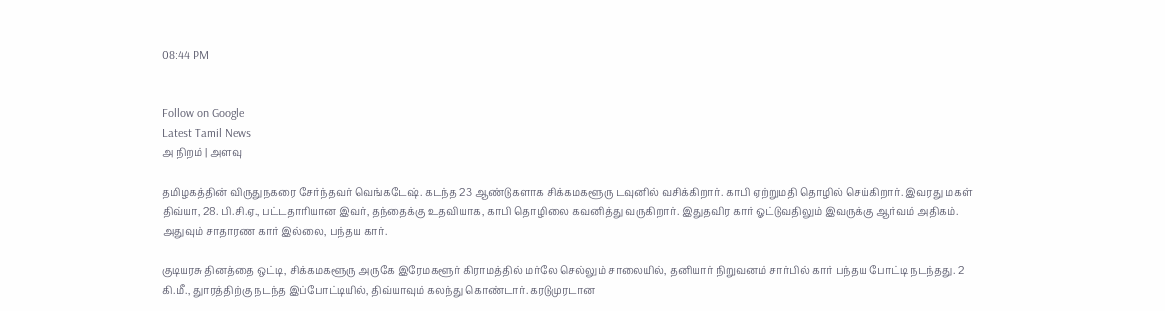08:44 PM


Follow on Google
Latest Tamil News
அ நிறம் | அளவு

தமிழகத்தின் விருதுநகரை சேர்ந்தவர் வெங்கடேஷ். கடந்த 23 ஆண்டுகளாக சிக்கமகளூரு டவுனில் வசிக்கிறார். காபி ஏற்றுமதி தொழில் செய்கிறார். இவரது மகள் திவ்யா, 28. பி.சி.ஏ., பட்டதாரியான இவர், தந்தைக்கு உதவியாக, காபி தொழிலை கவனித்து வருகிறார். இதுதவிர கார் ஓட்டுவதிலும் இவருக்கு ஆர்வம் அதிகம். அதுவும் சாதாரண கார் இல்லை, பந்தய கார்.

குடியரசு தினத்தை ஒட்டி, சிக்கமகளூரு அருகே இரேமகளூர் கிராமத்தில் மர்லே செல்லும் சாலையில், தனியார் நிறுவனம் சார்பில் கார் பந்தய போட்டி நடந்தது. 2 கி.மீ., துாரத்திற்கு நடந்த இப்போட்டியில், திவ்யாவும் கலந்து கொண்டார். கரடுமுரடான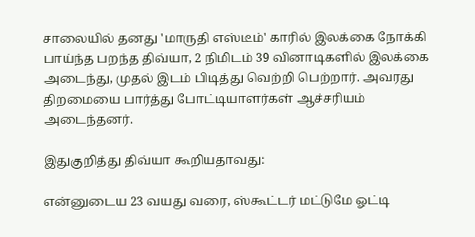சாலையில் தனது 'மாருதி எஸ்டீம்' காரில் இலக்கை நோக்கி பாய்ந்த பறந்த திவ்யா, 2 நிமிடம் 39 வினாடிகளில் இலக்கை அடைந்து, முதல் இடம் பிடித்து வெற்றி பெற்றார். அவரது திறமையை பார்த்து போட்டியாளர்கள் ஆச்சரியம் அடைந்தனர்.

இதுகுறித்து திவ்யா கூறியதாவது:

என்னுடைய 23 வயது வரை, ஸ்கூட்டர் மட்டுமே ஓட்டி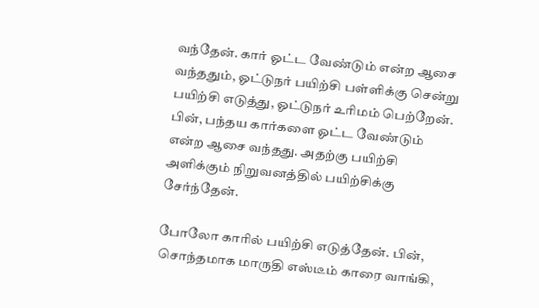வந்தேன். கார் ஓட்ட வேண்டும் என்ற ஆசை வந்ததும், ஓட்டுநர் பயிற்சி பள்ளிக்கு சென்று பயிற்சி எடுத்து, ஓட்டுநர் உரிமம் பெற்றேன். பின், பந்தய கார்களை ஓட்ட வேண்டும் என்ற ஆசை வந்தது. அதற்கு பயிற்சி அளிக்கும் நிறுவனத்தில் பயிற்சிக்கு சேர்ந்தேன்.

போலோ காரில் பயிற்சி எடுத்தேன். பின், சொந்தமாக மாருதி எஸ்டீம் காரை வாங்கி,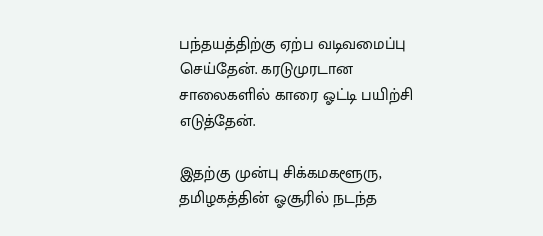பந்தயத்திற்கு ஏற்ப வடிவமைப்பு செய்தேன். கரடுமுரடான சாலைகளில் காரை ஓட்டி பயிற்சி எடுத்தேன்.

இதற்கு முன்பு சிக்கமகளூரு, தமிழகத்தின் ஓசூரில் நடந்த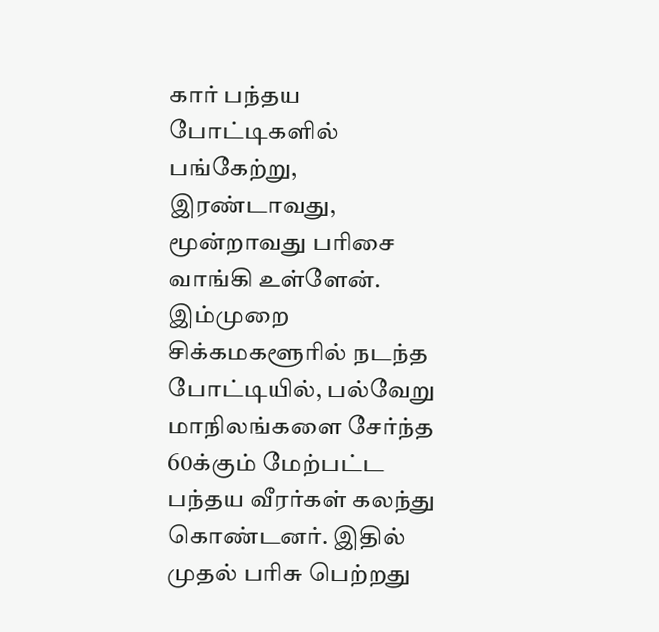கார் பந்தய போட்டிகளில் பங்கேற்று, இரண்டாவது, மூன்றாவது பரிசை வாங்கி உள்ளேன். இம்முறை சிக்கமகளூரில் நடந்த போட்டியில், பல்வேறு மாநிலங்களை சேர்ந்த 60க்கும் மேற்பட்ட பந்தய வீரர்கள் கலந்து கொண்டனர். இதில் முதல் பரிசு பெற்றது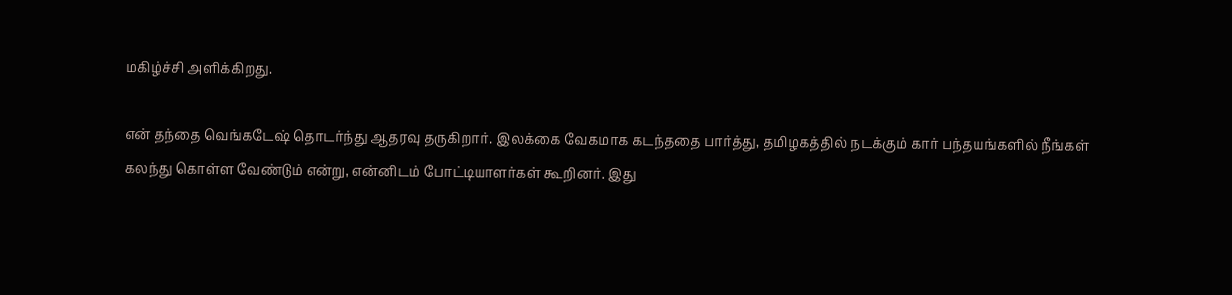மகிழ்ச்சி அளிக்கிறது.

என் தந்தை வெங்கடேஷ் தொடர்ந்து ஆதரவு தருகிறார். இலக்கை வேகமாக கடந்ததை பார்த்து, தமிழகத்தில் நடக்கும் கார் பந்தயங்களில் நீங்கள் கலந்து கொள்ள வேண்டும் என்று, என்னிடம் போட்டியாளர்கள் கூறினர். இது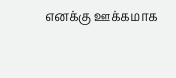எனக்கு ஊக்கமாக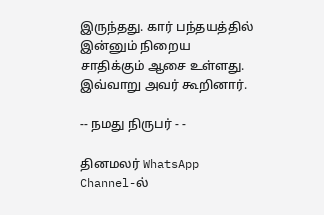இருந்தது. கார் பந்தயத்தில் இன்னும் நிறைய சாதிக்கும் ஆசை உள்ளது. இவ்வாறு அவர் கூறினார்.

-- நமது நிருபர் - -

தினமலர் WhatsApp Channel-ல்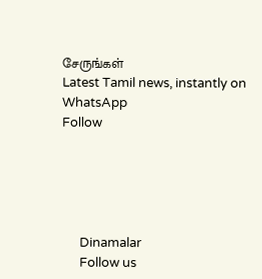சேருங்கள்
Latest Tamil news, instantly on WhatsApp
Follow





      Dinamalar
      Follow us